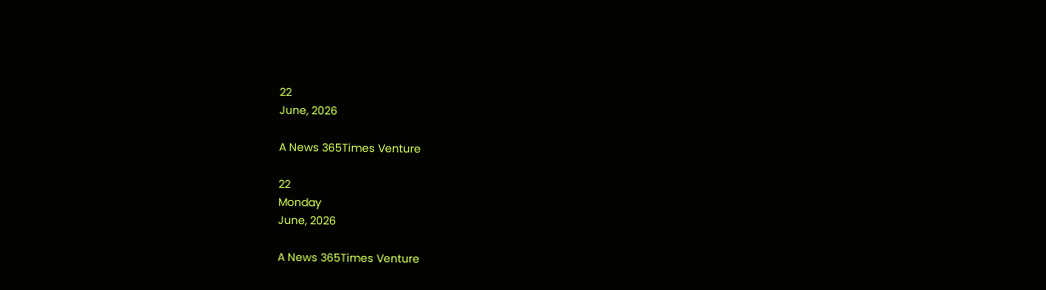22
June, 2026

A News 365Times Venture

22
Monday
June, 2026

A News 365Times Venture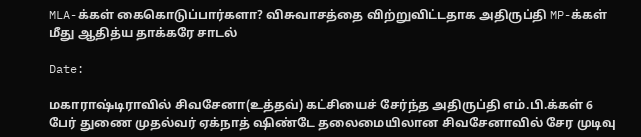MLA-க்கள் கைகொடுப்பார்களா? விசுவாசத்தை விற்றுவிட்டதாக அதிருப்தி MP-க்கள் மீது ஆதித்ய தாக்கரே சாடல்

Date:

மகாராஷ்டிராவில் சிவசேனா(உத்தவ்) கட்சியைச் சேர்ந்த அதிருப்தி எம்.பி.க்கள் 6 பேர் துணை முதல்வர் ஏக்நாத் ஷிண்டே தலைமையிலான சிவசேனாவில் சேர முடிவு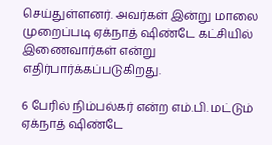செய்துள்ளனர். அவர்கள் இன்று மாலை முறைப்படி ஏக்நாத் ஷிண்டே கட்சியில் இணைவார்கள் என்று எதிர்பார்க்கப்படுகிறது.

6 பேரில் நிம்பல்கர் என்ற எம்.பி. மட்டும் ஏக்நாத் ஷிண்டே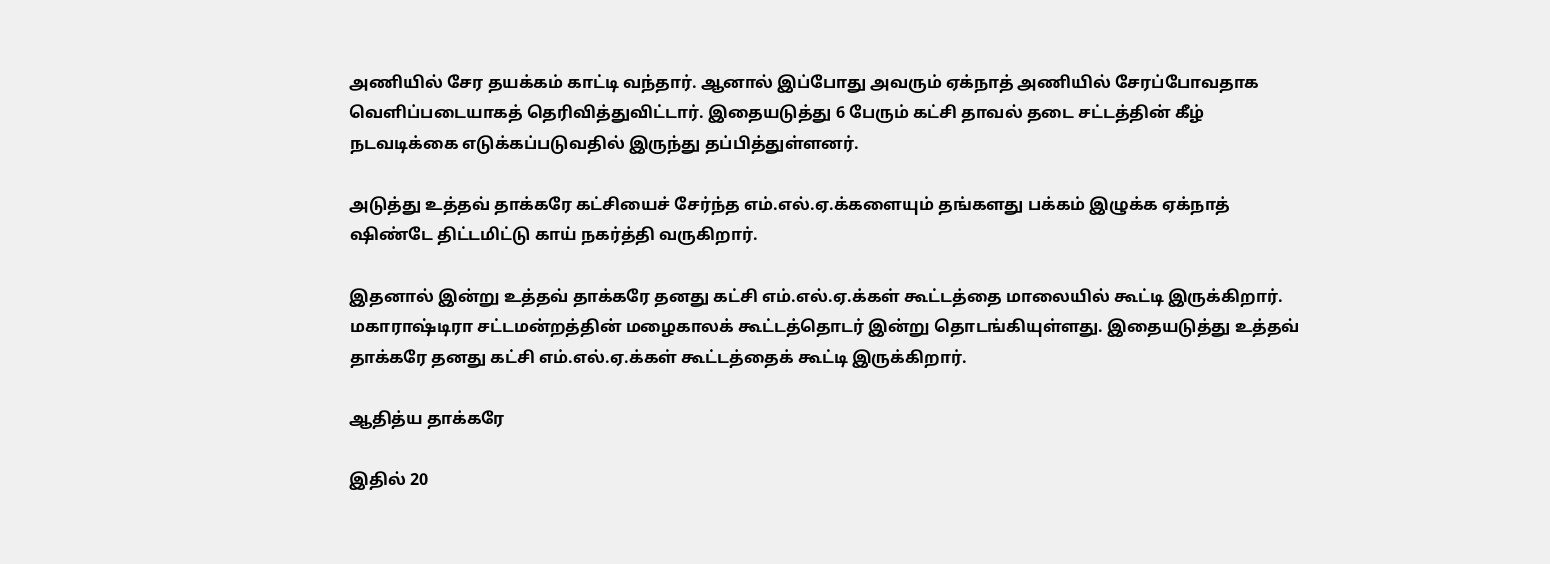அணியில் சேர தயக்கம் காட்டி வந்தார். ஆனால் இப்போது அவரும் ஏக்நாத் அணியில் சேரப்போவதாக வெளிப்படையாகத் தெரிவித்துவிட்டார். இதையடுத்து 6 பேரும் கட்சி தாவல் தடை சட்டத்தின் கீழ் நடவடிக்கை எடுக்கப்படுவதில் இருந்து தப்பித்துள்ளனர்.

அடுத்து உத்தவ் தாக்கரே கட்சியைச் சேர்ந்த எம்.எல்.ஏ.க்களையும் தங்களது பக்கம் இழுக்க ஏக்நாத் ஷிண்டே திட்டமிட்டு காய் நகர்த்தி வருகிறார்.

இதனால் இன்று உத்தவ் தாக்கரே தனது கட்சி எம்.எல்.ஏ.க்கள் கூட்டத்தை மாலையில் கூட்டி இருக்கிறார். மகாராஷ்டிரா சட்டமன்றத்தின் மழைகாலக் கூட்டத்தொடர் இன்று தொடங்கியுள்ளது. இதையடுத்து உத்தவ் தாக்கரே தனது கட்சி எம்.எல்.ஏ.க்கள் கூட்டத்தைக் கூட்டி இருக்கிறார்.

ஆதித்ய தாக்கரே

இதில் 20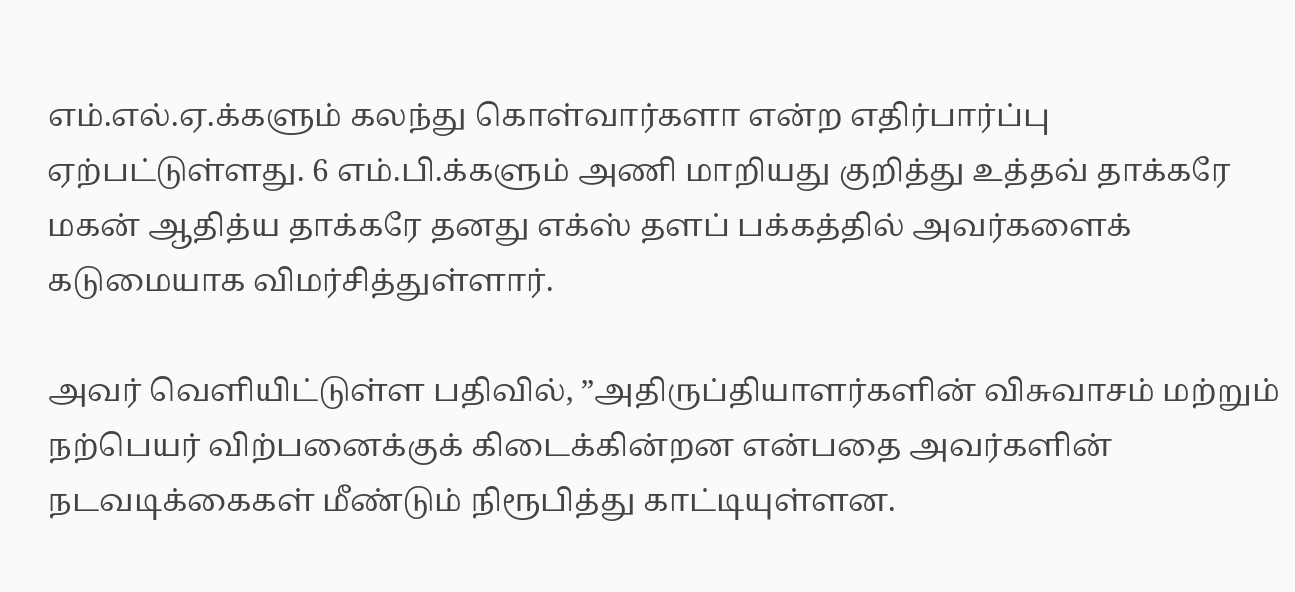எம்.எல்.ஏ.க்களும் கலந்து கொள்வார்களா என்ற எதிர்பார்ப்பு ஏற்பட்டுள்ளது. 6 எம்.பி.க்களும் அணி மாறியது குறித்து உத்தவ் தாக்கரே மகன் ஆதித்ய தாக்கரே தனது எக்ஸ் தளப் பக்கத்தில் அவர்களைக் கடுமையாக விமர்சித்துள்ளார்.

அவர் வெளியிட்டுள்ள பதிவில், ”அதிருப்தியாளர்களின் விசுவாசம் மற்றும் நற்பெயர் விற்பனைக்குக் கிடைக்கின்றன என்பதை அவர்களின் நடவடிக்கைகள் மீண்டும் நிரூபித்து காட்டியுள்ளன.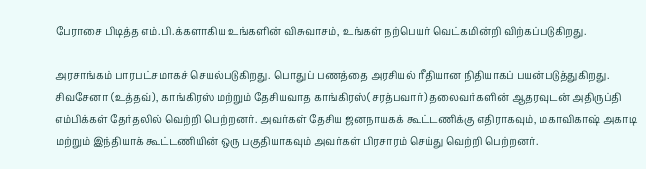பேராசை பிடித்த எம்.பி.க்களாகிய உங்களின் விசுவாசம், உங்கள் நற்பெயர் வெட்கமின்றி விற்கப்படுகிறது.

அரசாங்கம் பாரபட்சமாகச் செயல்படுகிறது. பொதுப் பணத்தை அரசியல் ரீதியான நிதியாகப் பயன்படுத்துகிறது. சிவசேனா (உத்தவ்), காங்கிரஸ் மற்றும் தேசியவாத காங்கிரஸ்(சரத்பவார்) தலைவர்களின் ஆதரவுடன் அதிருப்தி எம்பிக்கள் தேர்தலில் வெற்றி பெற்றனர். அவர்கள் தேசிய ஜனநாயகக் கூட்டணிக்கு எதிராகவும், மகாவிகாஷ் அகாடி மற்றும் இந்தியாக் கூட்டணியின் ஒரு பகுதியாகவும் அவர்கள் பிரசாரம் செய்து வெற்றி பெற்றனர்.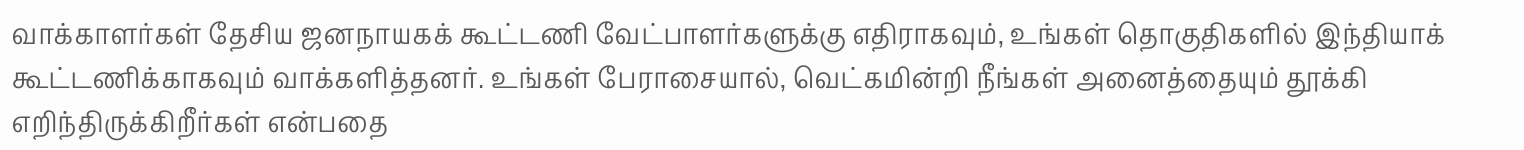வாக்காளர்கள் தேசிய ஜனநாயகக் கூட்டணி வேட்பாளர்களுக்கு எதிராகவும், உங்கள் தொகுதிகளில் இந்தியாக் கூட்டணிக்காகவும் வாக்களித்தனர். உங்கள் பேராசையால், வெட்கமின்றி நீங்கள் அனைத்தையும் தூக்கி எறிந்திருக்கிறீர்கள் என்பதை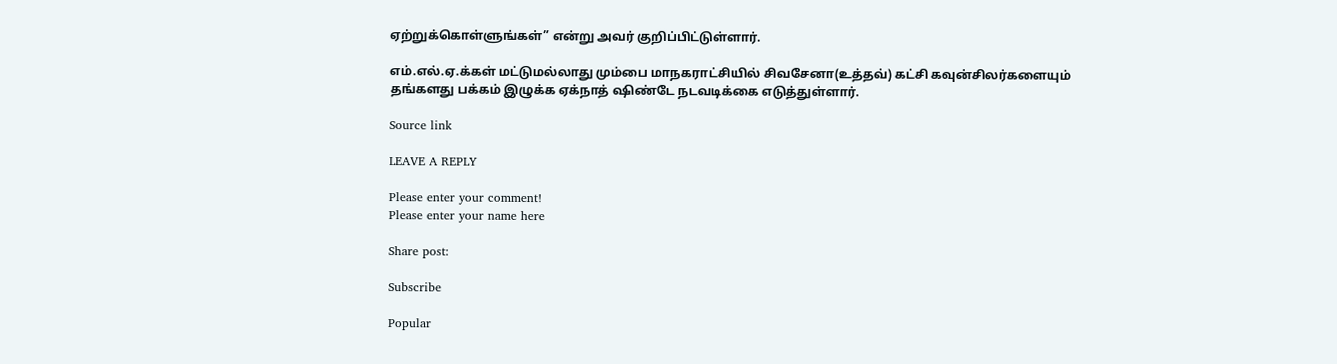ஏற்றுக்கொள்ளுங்கள்” என்று அவர் குறிப்பிட்டுள்ளார்.

எம்.எல்.ஏ.க்கள் மட்டுமல்லாது மும்பை மாநகராட்சியில் சிவசேனா(உத்தவ்) கட்சி கவுன்சிலர்களையும் தங்களது பக்கம் இழுக்க ஏக்நாத் ஷிண்டே நடவடிக்கை எடுத்துள்ளார்.

Source link

LEAVE A REPLY

Please enter your comment!
Please enter your name here

Share post:

Subscribe

Popular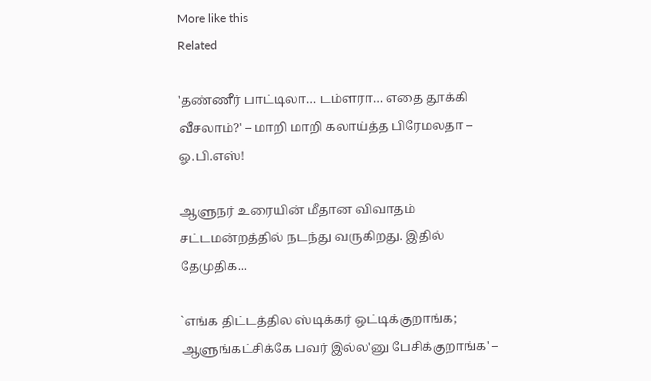More like this
Related

'தண்ணீர் பாட்டிலா… டம்ளரா… எதை தூக்கி வீசலாம்?' – மாறி மாறி கலாய்த்த பிரேமலதா – ஓ.பி.எஸ்!

ஆளுநர் உரையின் மீதான விவாதம் சட்டமன்றத்தில் நடந்து வருகிறது. இதில் தேமுதிக...

`எங்க திட்டத்தில ஸ்டிக்கர் ஒட்டிக்குறாங்க; ஆளுங்கட்சிக்கே பவர் இல்ல'னு பேசிக்குறாங்க' –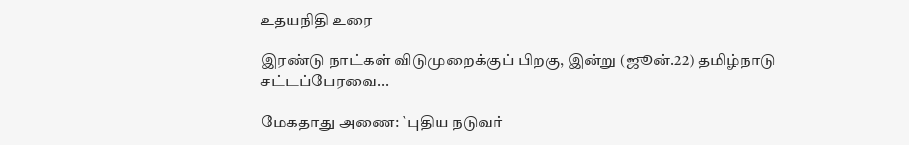உதயநிதி உரை

இரண்டு நாட்கள் விடுமுறைக்குப் பிறகு, இன்று (ஜூன்.22) தமிழ்நாடு சட்டப்பேரவை...

மேகதாது அணை: `புதிய நடுவர்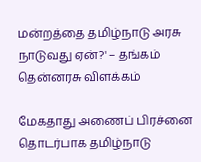மன்றத்தை தமிழ்நாடு அரசு நாடுவது ஏன்?' – தங்கம் தென்னரசு விளக்கம்

மேகதாது அணைப் பிரச்னை தொடர்பாக தமிழ்நாடு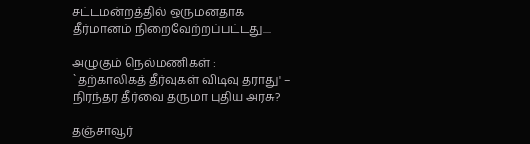சட்டமன்றத்தில் ஒருமனதாக தீர்மானம் நிறைவேற்றப்பட்டது....

அழுகும் நெல்மணிகள் : `தற்காலிகத் தீர்வுகள் விடிவு தராது' – நிரந்தர தீர்வை தருமா புதிய அரசு?

தஞ்சாவூர்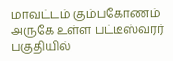மாவட்டம் கும்பகோணம் அருகே உள்ள பட்டீஸ்வரர் பகுதியில்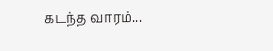கடந்த வாரம்...